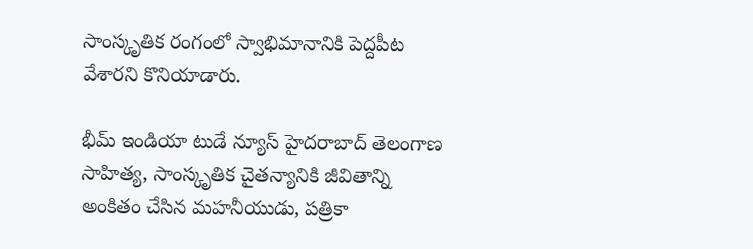సాంస్కృతిక రంగంలో స్వాభిమానానికి పెద్దపీట వేశారని కొనియాడారు.

భీమ్ ఇండియా టుడే న్యూస్ హైదరాబాద్ తెలంగాణ సాహిత్య, సాంస్కృతిక చైతన్యానికి జీవితాన్ని అంకితం చేసిన మహనీయుడు, పత్రికా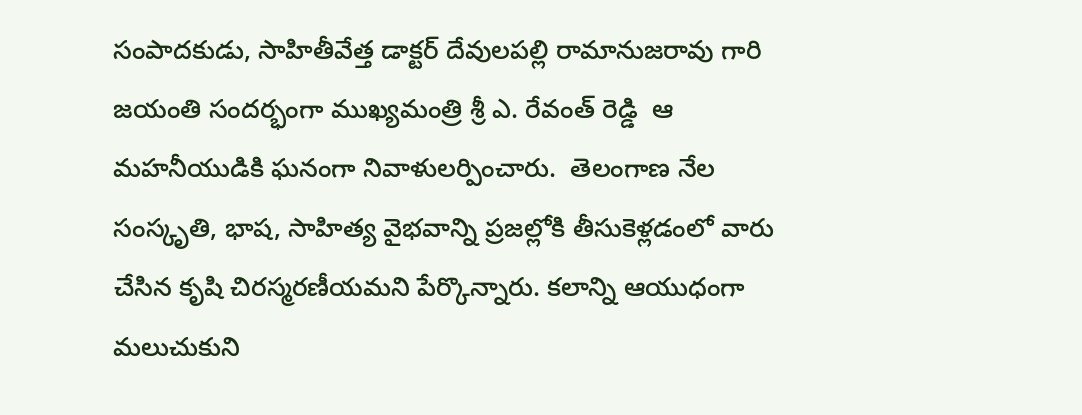సంపాదకుడు, సాహితీవేత్త డాక్టర్ దేవులపల్లి రామానుజరావు గారి జయంతి సందర్భంగా ముఖ్యమంత్రి శ్రీ ఎ. రేవంత్ రెడ్డి  ఆ మహనీయుడికి ఘనంగా నివాళులర్పించారు.  తెలంగాణ నేల సంస్కృతి, భాష, సాహిత్య వైభవాన్ని ప్రజల్లోకి తీసుకెళ్లడంలో వారు చేసిన కృషి చిరస్మరణీయమని పేర్కొన్నారు. కలాన్ని ఆయుధంగా మలుచుకుని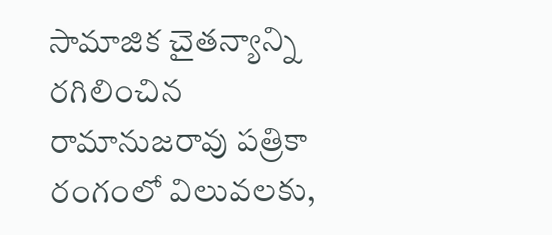సామాజిక చైతన్యాన్ని రగిలించిన రామానుజరావు పత్రికా రంగంలో విలువలకు,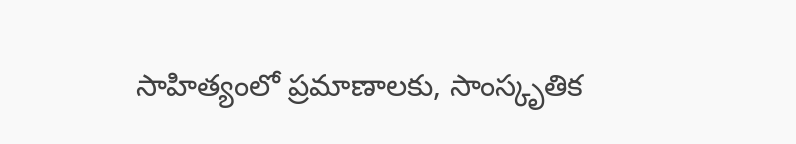సాహిత్యంలో ప్రమాణాలకు, సాంస్కృతిక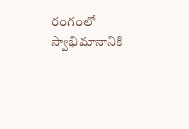రంగంలో స్వాభిమానానికి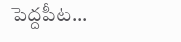పెద్దపీట...